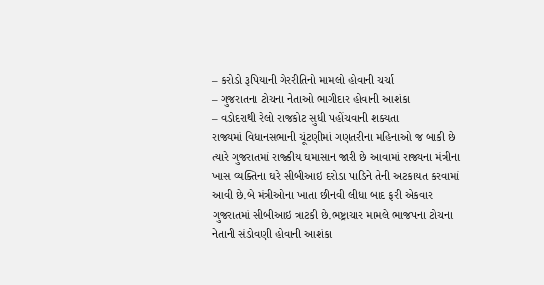– કરોડો રૂપિયાની ગેરરીતિનો મામલો હોવાની ચર્ચા
– ગુજરાતના ટોચના નેતાઓ ભાગીદાર હોવાની આશંકા
– વડોદરાથી રેલો રાજકોટ સુધી પહોંચવાની શક્યતા
રાજ્યમાં વિધાનસભાની ચૂંટણીમાં ગણતરીના મહિનાઓ જ બાકી છે ત્યારે ગુજરાતમાં રાજ્કીય ઘમાસાન જારી છે આવામાં રાજ્યના મંત્રીના ખાસ વ્યક્તિના ઘરે સીબીઆઇ દરોડા પાડિને તેની અટકાયત કરવામાં આવી છે.બે મંત્રીઓના ખાતા છીનવી લીધા બાદ ફરી એકવાર ગુજરાતમાં સીબીઆઇ ત્રાટકી છે.ભષ્ટ્રાચાર મામલે ભાજપના ટોચના નેતાની સંડોવણી હોવાની આશંકા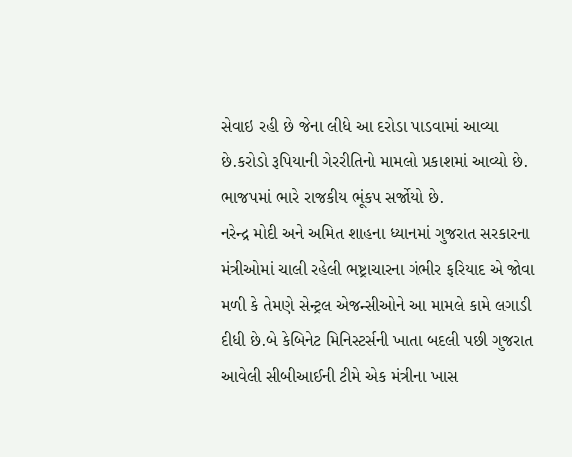સેવાઇ રહી છે જેના લીધે આ દરોડા પાડવામાં આવ્યા છે.કરોડો રૂપિયાની ગેરરીતિનો મામલો પ્રકાશમાં આવ્યો છે.
ભાજપમાં ભારે રાજકીય ભૂંકપ સર્જોયો છે.
નરેન્દ્ર મોદી અને અમિત શાહના ધ્યાનમાં ગુજરાત સરકારના મંત્રીઓમાં ચાલી રહેલી ભષ્ટ્રાચારના ગંભીર ફરિયાદ એ જોવા મળી કે તેમણે સેન્ટ્રલ એજન્સીઓને આ મામલે કામે લગાડી દીધી છે.બે કેબિનેટ મિનિસ્ટર્સની ખાતા બદલી પછી ગુજરાત આવેલી સીબીઆઈની ટીમે એક મંત્રીના ખાસ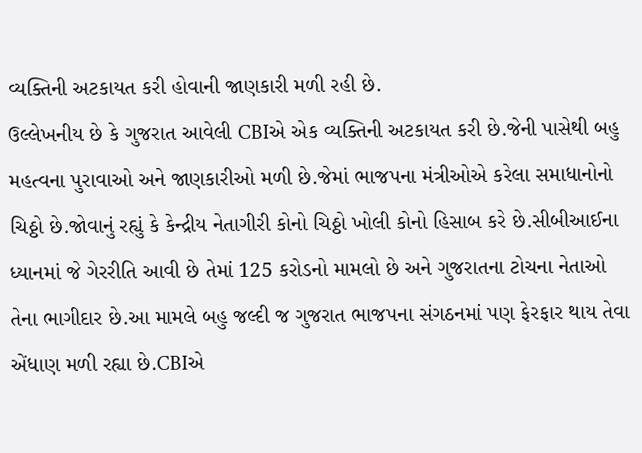વ્યક્તિની અટકાયત કરી હોવાની જાણકારી મળી રહી છે.
ઉલ્લેખનીય છે કે ગુજરાત આવેલી CBIએ એક વ્યક્તિની અટકાયત કરી છે.જેની પાસેથી બહુ મહત્વના પુરાવાઓ અને જાણકારીઓ મળી છે.જેમાં ભાજપના મંત્રીઓએ કરેલા સમાધાનોનો ચિઠ્ઠો છે.જોવાનું રહ્યું કે કેન્દ્રીય નેતાગીરી કોનો ચિઠ્ઠો ખોલી કોનો હિસાબ કરે છે.સીબીઆઈના ધ્યાનમાં જે ગેરરીતિ આવી છે તેમાં 125 કરોડનો મામલો છે અને ગુજરાતના ટોચના નેતાઓ તેના ભાગીદાર છે.આ મામલે બહુ જલ્દી જ ગુજરાત ભાજપના સંગઠનમાં પણ ફેરફાર થાય તેવા એંધાણ મળી રહ્યા છે.CBIએ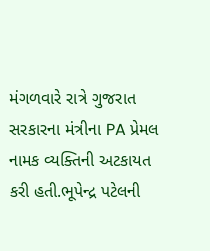મંગળવારે રાત્રે ગુજરાત સરકારના મંત્રીના PA પ્રેમલ નામક વ્યક્તિની અટકાયત કરી હતી.ભૂપેન્દ્ર પટેલની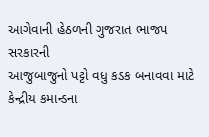આગેવાની હેઠળની ગુજરાત ભાજપ સરકારની
આજુબાજુનો પટ્ટો વધુ કડક બનાવવા માટે કેન્દ્રીય કમાન્ડના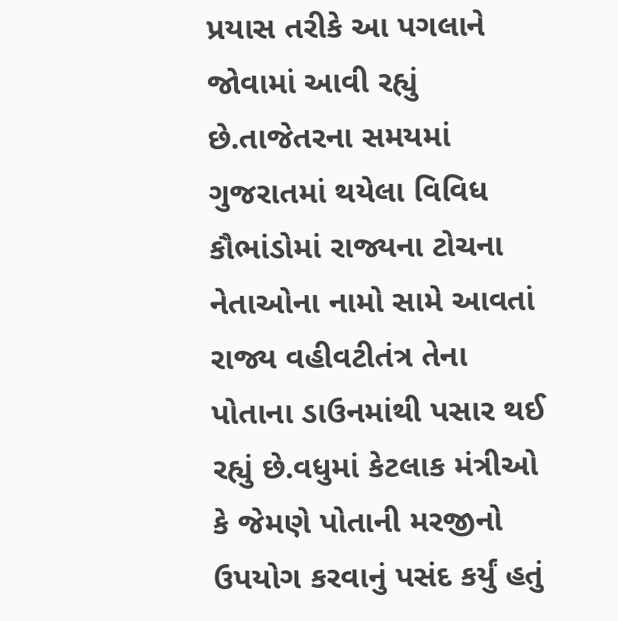પ્રયાસ તરીકે આ પગલાને જોવામાં આવી રહ્યું છે.તાજેતરના સમયમાં ગુજરાતમાં થયેલા વિવિધ કૌભાંડોમાં રાજ્યના ટોચના નેતાઓના નામો સામે આવતાં રાજ્ય વહીવટીતંત્ર તેના પોતાના ડાઉનમાંથી પસાર થઈ રહ્યું છે.વધુમાં કેટલાક મંત્રીઓ કે જેમણે પોતાની મરજીનો ઉપયોગ કરવાનું પસંદ કર્યું હતું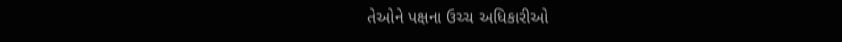તેઓને પક્ષના ઉચ્ચ અધિકારીઓ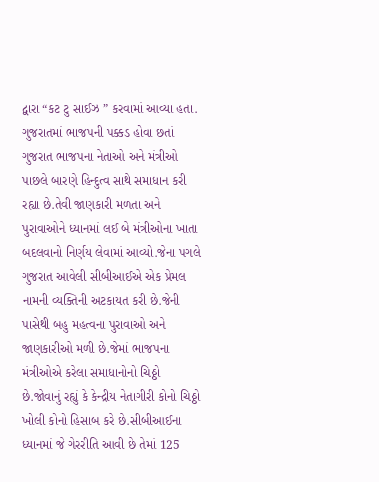દ્વારા “કટ ટુ સાઈઝ ” કરવામાં આવ્યા હતા.
ગુજરાતમાં ભાજપની પક્કડ હોવા છતાં ગુજરાત ભાજપના નેતાઓ અને મંત્રીઓ પાછલે બારણે હિન્દુત્વ સાથે સમાધાન કરી રહ્યા છે.તેવી જાણકારી મળતા અને પુરાવાઓને ધ્યાનમાં લઈ બે મંત્રીઓના ખાતા બદલવાનો નિર્ણય લેવામાં આવ્યો.જેના પગલે ગુજરાત આવેલી સીબીઆઈએ એક પ્રેમલ નામની વ્યક્તિની અટકાયત કરી છે.જેની પાસેથી બહુ મહત્વના પુરાવાઓ અને જાણકારીઓ મળી છે.જેમાં ભાજપના મંત્રીઓએ કરેલા સમાધાનોનો ચિઠ્ઠો છે.જોવાનું રહ્યું કે કેન્દ્રીય નેતાગીરી કોનો ચિઠ્ઠો ખોલી કોનો હિસાબ કરે છે.સીબીઆઈના ધ્યાનમાં જે ગેરરીતિ આવી છે તેમાં 125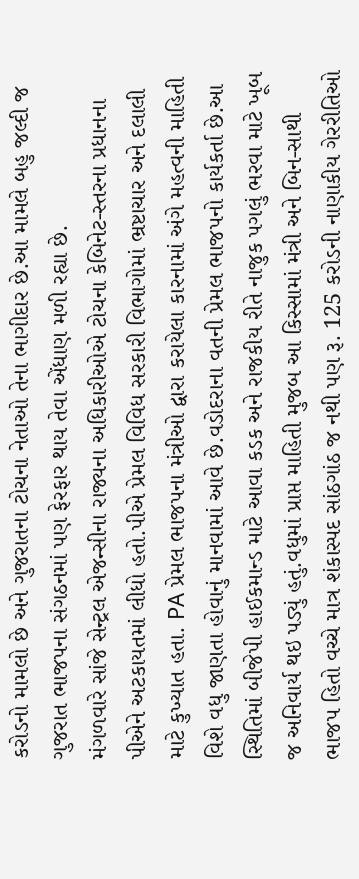કરોડનો મામલો છે અને ગુજરાતના ટોચના નેતાઓ તેના ભાગીદાર છે.આ મામલે બહુ જલ્દી જ ગુજરાત ભાજપના સંગઠનમાં પણ ફેરફાર થાય તેવા એંધાણ મળી રહ્યા છે.
મંગળવારે સાંજે સેન્ટ્રલ એજન્સીના રાજ્યના અધિકારીઓએ ટોચના કેબિનેટ-સ્તરના પ્રધાનના પીએને અટકાયતમાં લીધો હતો.પીએ પ્રેમલ વિવિધ સરકારી વિભાગોમાં ભ્રષ્ટાચાર અને દલાલી માટે કુખ્યાત હતા. PA પ્રેમલ ભાજપના મંત્રીઓ દ્વારા કરાયેલા કારનામાં અંગે મહત્વની માહિતી વિશે વધુ જાણતા હોવાનું માનવામાં આવે છે.વડોદરાના વતની પ્રેમલ ભાજપનો કાર્યકર્તા છે.આ સ્થિતિમાં બીજેપી હાઈકમાન્ડ માટે આવા કડક અને રાજકીય રીતે નાજુક પગલું ભરવા માટે ખૂબ જ અનિવાર્ય થઇ પડ્યું હતું.વધુમાં પ્રાપ્ત માહિતી મુજબ આ કિસ્સામાં મંત્રી અને બિન-સાથી ભાજપ હિતો વચ્ચે માત્ર શંકાસ્પદ સાંઠગાંઠ જ નથી પણ રૂ. 125 કરોડની નાણાકીય ગેરરીતિઓ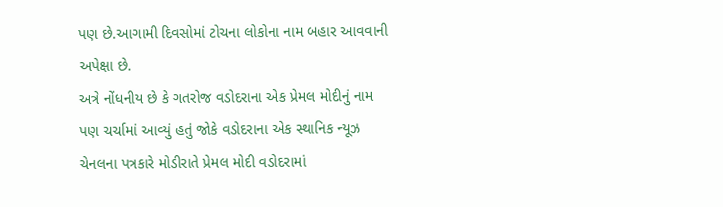પણ છે.આગામી દિવસોમાં ટોચના લોકોના નામ બહાર આવવાની અપેક્ષા છે.
અત્રે નોંધનીય છે કે ગતરોજ વડોદરાના એક પ્રેમલ મોદીનું નામ પણ ચર્ચામાં આવ્યું હતું જોકે વડોદરાના એક સ્થાનિક ન્યૂઝ ચેનલના પત્રકારે મોડીરાતે પ્રેમલ મોદી વડોદરામાં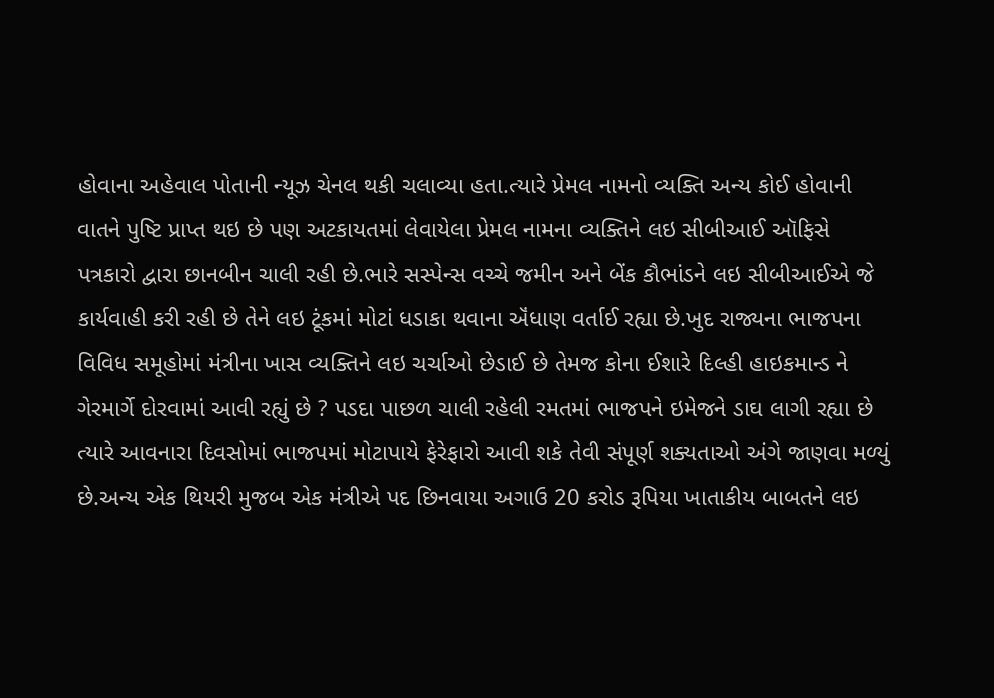હોવાના અહેવાલ પોતાની ન્યૂઝ ચેનલ થકી ચલાવ્યા હતા.ત્યારે પ્રેમલ નામનો વ્યક્તિ અન્ય કોઈ હોવાની વાતને પુષ્ટિ પ્રાપ્ત થઇ છે પણ અટકાયતમાં લેવાયેલા પ્રેમલ નામના વ્યક્તિને લઇ સીબીઆઈ ઑફિસે પત્રકારો દ્વારા છાનબીન ચાલી રહી છે.ભારે સસ્પેન્સ વચ્ચે જમીન અને બેંક કૌભાંડને લઇ સીબીઆઈએ જે કાર્યવાહી કરી રહી છે તેને લઇ ટૂંકમાં મોટાં ધડાકા થવાના ઍંધાણ વર્તાઈ રહ્યા છે.ખુદ રાજ્યના ભાજપના વિવિધ સમૂહોમાં મંત્રીના ખાસ વ્યક્તિને લઇ ચર્ચાઓ છેડાઈ છે તેમજ કોના ઈશારે દિલ્હી હાઇકમાન્ડ ને ગેરમાર્ગે દોરવામાં આવી રહ્યું છે ? પડદા પાછળ ચાલી રહેલી રમતમાં ભાજપને ઇમેજને ડાઘ લાગી રહ્યા છે ત્યારે આવનારા દિવસોમાં ભાજપમાં મોટાપાયે ફેરેફારો આવી શકે તેવી સંપૂર્ણ શક્યતાઓ અંગે જાણવા મળ્યું છે.અન્ય એક થિયરી મુજબ એક મંત્રીએ પદ છિનવાયા અગાઉ 20 કરોડ રૂપિયા ખાતાકીય બાબતને લઇ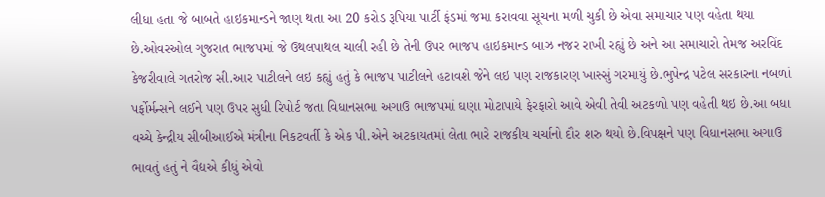લીધા હતા જે બાબતે હાઇકમાન્ડને જાણ થતા આ 20 કરોડ રૂપિયા પાર્ટી ફંડમાં જમા કરાવવા સૂચના મળી ચુકી છે એવા સમાચાર પણ વહેતા થયા છે.ઓવરઓલ ગુજરાત ભાજપમાં જે ઉથલપાથલ ચાલી રહી છે તેની ઉપર ભાજપ હાઇકમાન્ડ બાઝ નજર રાખી રહ્યું છે અને આ સમાચારો તેમજ અરવિંદ કેજરીવાલે ગતરોજ સી.આર પાટીલને લઇ કહ્યું હતું કે ભાજપ પાટીલને હટાવશે જેને લઇ પણ રાજકારણ ખાસ્સું ગરમાયું છે.ભુપેન્દ્ર પટેલ સરકારના નબળાં પર્ફોર્મન્સને લઈને પણ ઉપર સુધી રિપોર્ટ જતા વિધાનસભા અગાઉ ભાજપમાં ઘણા મોટાપાયે ફેરફારો આવે એવી તેવી અટકળો પણ વહેતી થઇ છે.આ બધા વચ્ચે કેન્દ્રીય સીબીઆઈએ મંત્રીના નિકટવર્તી કે એક પી.એને અટકાયતમાં લેતા ભારે રાજકીય ચર્ચાનો દૌર શરુ થયો છે.વિપક્ષને પણ વિધાનસભા અગાઉ ભાવતું હતું ને વૈદ્યએ કીધું એવો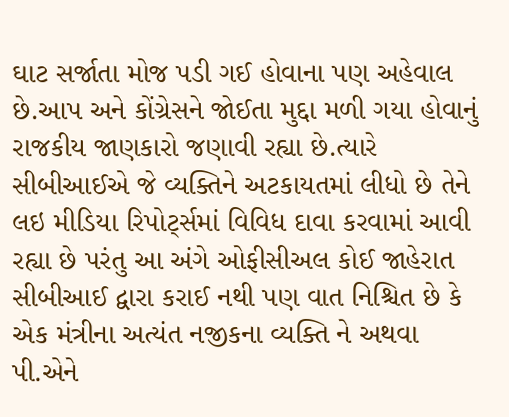ઘાટ સર્જાતા મોજ પડી ગઈ હોવાના પણ અહેવાલ છે.આપ અને કોંગ્રેસને જોઈતા મુદ્દા મળી ગયા હોવાનું રાજકીય જાણકારો જણાવી રહ્યા છે.ત્યારે સીબીઆઈએ જે વ્યક્તિને અટકાયતમાં લીધો છે તેને લઇ મીડિયા રિપોર્ટ્સમાં વિવિધ દાવા કરવામાં આવી રહ્યા છે પરંતુ આ અંગે ઓફીસીઅલ કોઈ જાહેરાત સીબીઆઈ દ્વારા કરાઈ નથી પણ વાત નિશ્ચિત છે કે એક મંત્રીના અત્યંત નજીકના વ્યક્તિ ને અથવા પી.એને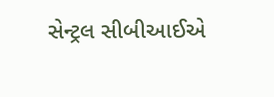સેન્ટ્રલ સીબીઆઈએ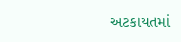અટકાયતમાં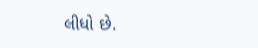લીધો છે.